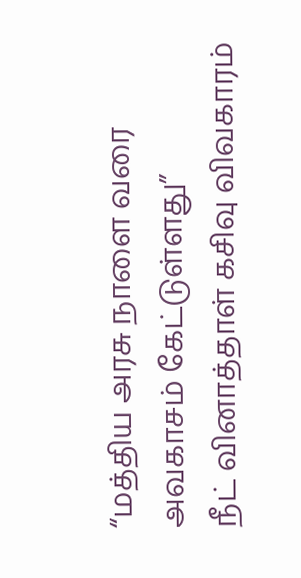“மத்திய அரசு நாளை வரை அவகாசம் கேட்டுள்ளது”
நீட் வினாத்தாள் கசிவு விவகாரம்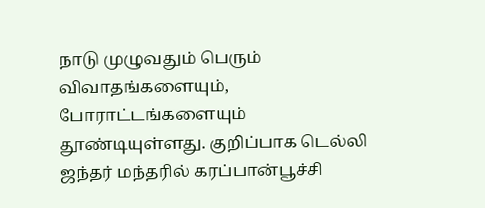நாடு முழுவதும் பெரும் விவாதங்களையும், போராட்டங்களையும் தூண்டியுள்ளது. குறிப்பாக டெல்லி ஜந்தர் மந்தரில் கரப்பான்பூச்சி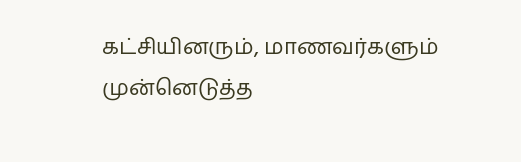கட்சியினரும், மாணவர்களும் முன்னெடுத்த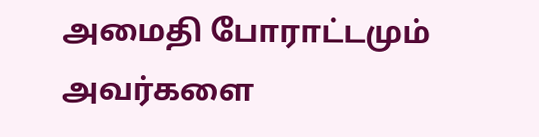அமைதி போராட்டமும் அவர்களை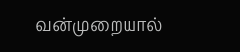வன்முறையால்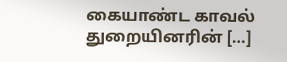கையாண்ட காவல் துறையினரின் […]